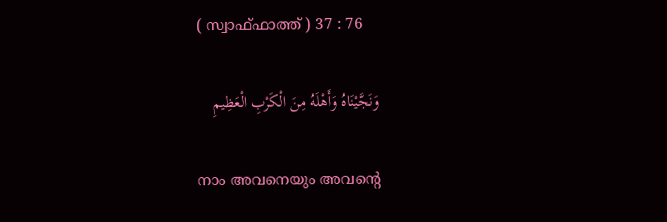( സ്വാഫ്ഫാത്ത് ) 37 : 76

وَنَجَّيْنَاهُ وَأَهْلَهُ مِنَ الْكَرْبِ الْعَظِيمِ

നാം അവനെയും അവന്‍റെ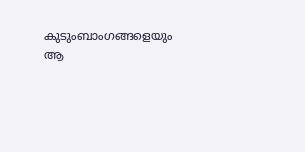കുടുംബാംഗങ്ങളെയും ആ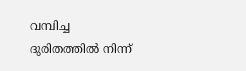വമ്പിച്ച ദുരിതത്തില്‍ നിന്ന്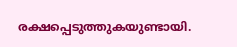രക്ഷപ്പെടുത്തുകയുണ്ടായി.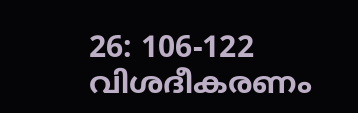26: 106-122 വിശദീകരണം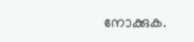നോക്കുക.